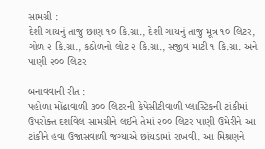સામગ્રી :
દેશી ગાયનું તાજુ છાણ ૧૦ કિ.ગ્રા., દેશી ગાયનું તાજુ મૂત્ર ૧૦ લિટર, ગોળ ૨ કિ.ગ્રા., કઠોળનો લોટ ૨ કિ.ગ્રા., સજીવ માટી ૧ કિ.ગ્રા. અને પાણી ૨૦૦ લિટર

બનાવવાની રીત :
પહોળા મોંઢાવાળી ૩૦૦ લિટરની કેપેસીટીવાળી પ્લાસ્ટિકની ટાંકીમાં ઉપરોક્ત દર્શાવેલ સામગ્રીને લઈને તેમાં ૨૦૦ લિટર પાણી ઉમેરીને આ ટાંકીને હવા ઉજાસવાળી જગ્યાએ છાંયડામાં રાખવી. આ મિશ્રણને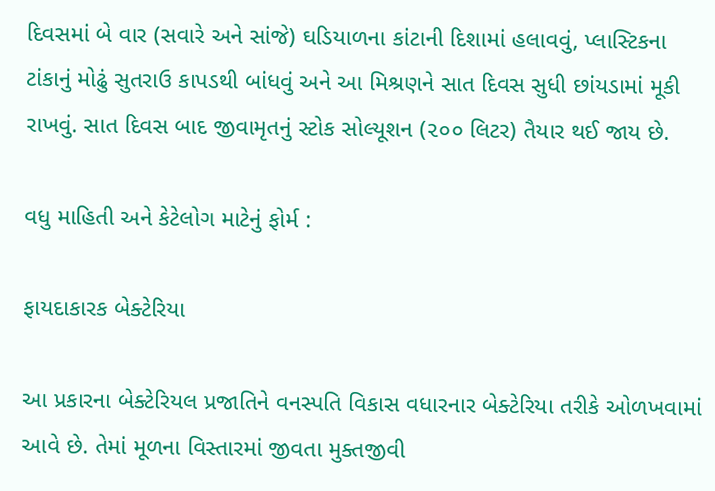દિવસમાં બે વાર (સવારે અને સાંજે) ઘડિયાળના કાંટાની દિશામાં હલાવવું, પ્લાસ્ટિકના ટાંકાનું મોઢું સુતરાઉ કાપડથી બાંધવું અને આ મિશ્રણને સાત દિવસ સુધી છાંયડામાં મૂકી રાખવું. સાત દિવસ બાદ જીવામૃતનું સ્ટોક સોલ્યૂશન (૨૦૦ લિટર) તૈયાર થઈ જાય છે.

વધુ માહિતી અને કેટેલોગ માટેનું ફોર્મ :

ફાયદાકારક બેક્ટેરિયા

આ પ્રકારના બેક્ટેરિયલ પ્રજાતિને વનસ્પતિ વિકાસ વધારનાર બેક્ટેરિયા તરીકે ઓળખવામાં આવે છે. તેમાં મૂળના વિસ્તારમાં જીવતા મુક્તજીવી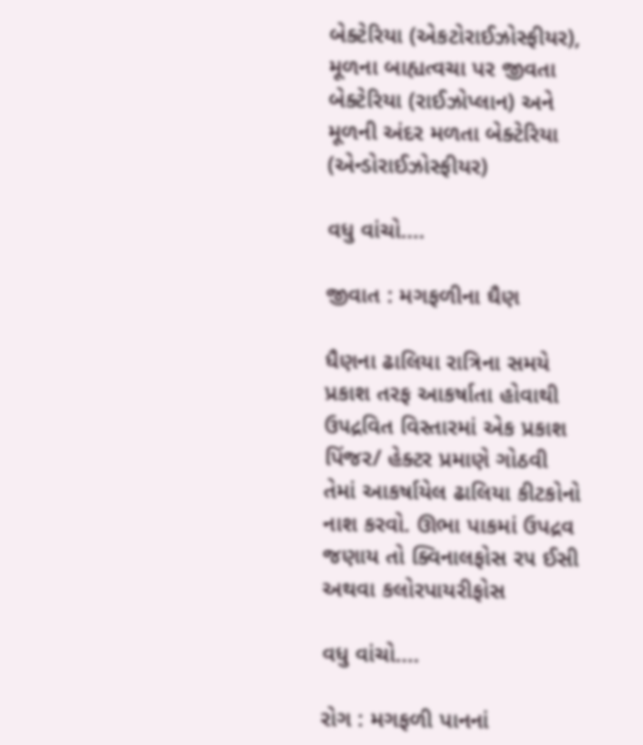બેક્ટેરિયા (એકટોરાઈઝોસ્ફીયર), મૂળના બાહ્યત્વચા પર જીવતા બેક્ટેરિયા (રાઈઝોપ્લાન) અને મૂળની અંદર મળતા બેક્ટેરિયા (એન્ડોરાઈઝોસ્ફીયર)

વધુ વાંચો....

જીવાત : મગફળીના ઘૈણ

ધૈણના ઢાલિયા રાત્રિના સમયે પ્રકાશ તરફ આકર્ષાતા હોવાથી ઉ૫દ્રવિત વિસ્તારમાં એક પ્રકાશ પિંજર/ હેક્ટર પ્રમાણે ગોઠવી તેમાં આકર્ષાયેલ ઢાલિયા કીટકોનો નાશ કરવો. ઊભા પાકમાં ઉપદ્રવ જણાય તો ક્વિનાલફોસ ર૫ ઈસી અથવા કલોરપાયરીફોસ

વધુ વાંચો....

રોગ : મગફળી પાનનાં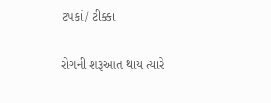ટપકાં/ ટીક્કા

રોગની શરૂઆત થાય ત્યારે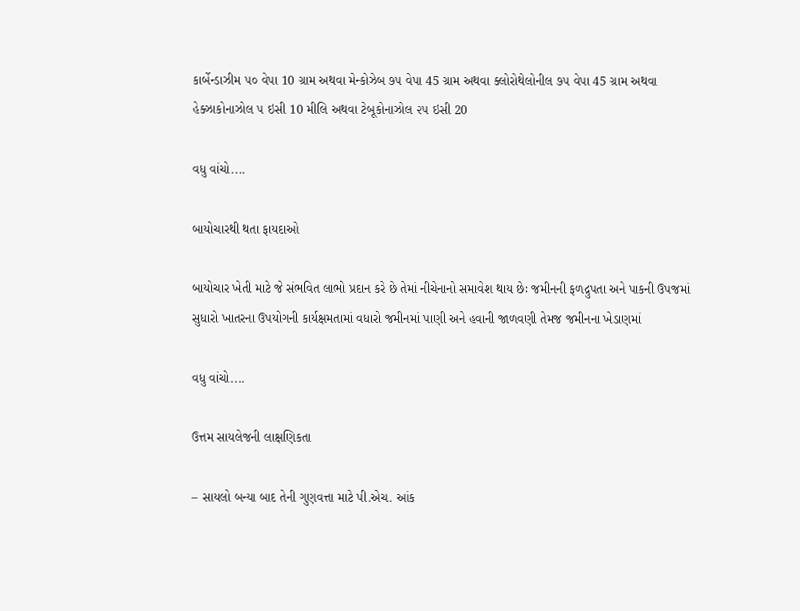કાર્બેન્ડાઝીમ ૫૦ વેપા 10 ગ્રામ અથવા મેન્કોઝેબ ૭૫ વેપા 45 ગ્રામ અથવા ક્લોરોથેલોનીલ ૭૫ વેપા 45 ગ્રામ અથવા હેક્ઝાકોનાઝોલ ૫ ઇસી 10 મીલિ અથવા ટેબૂકોનાઝોલ ૨૫ ઇસી 20

વધુ વાંચો....

બાયોચારથી થતા ફાયદાઓ

બાયોચાર ખેતી માટે જે સંભવિત લાભો પ્રદાન કરે છે તેમાં નીચેનાનો સમાવેશ થાય છેઃ જમીનની ફળદ્રુપતા અને પાકની ઉપજમાં સુધારો ખાતરના ઉપયોગની કાર્યક્ષમતામાં વધારો જમીનમાં પાણી અને હવાની જાળવણી તેમજ જમીનના ખેડાણમાં

વધુ વાંચો....

ઉત્તમ સાયલેજની લાક્ષણિકતા

– સાયલો બન્યા બાદ તેની ગુણવત્તા માટે પી.એચ. આંક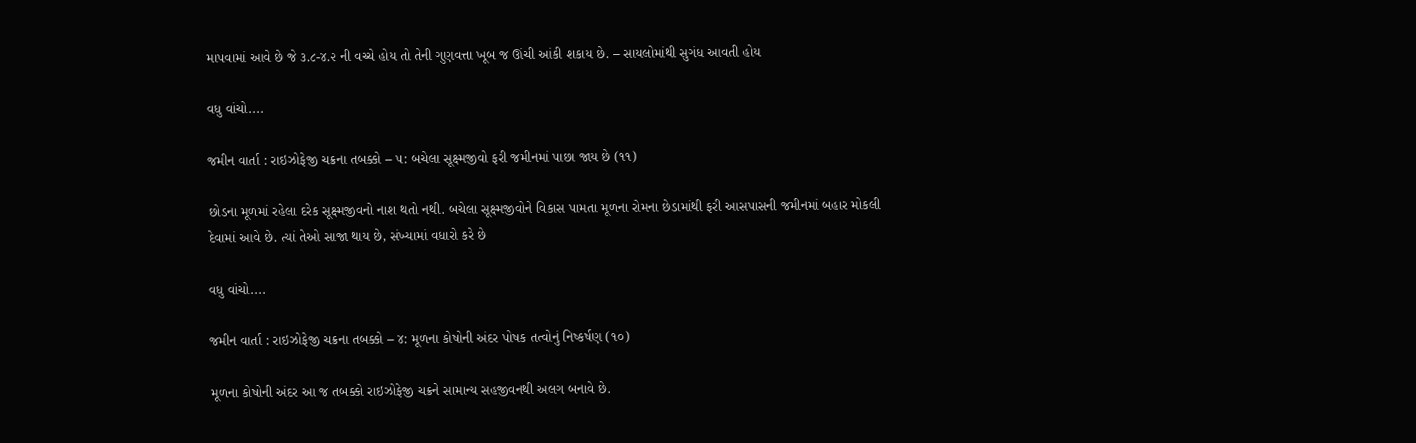માપવામાં આવે છે જે ૩.૮-૪.૨ ની વચ્ચે હોય તો તેની ગુણવત્તા ખૂબ જ ઊંચી આંકી શકાય છે. – સાયલોમાંથી સુગંધ આવતી હોય

વધુ વાંચો....

જમીન વાર્તા : રાઇઝોફેજી ચક્રના તબક્કો – ૫: બચેલા સૂક્ષ્મજીવો ફરી જમીનમાં પાછા જાય છે (૧૧)

છોડના મૂળમાં રહેલા દરેક સૂક્ષ્મજીવનો નાશ થતો નથી. બચેલા સૂક્ષ્મજીવોને વિકાસ પામતા મૂળના રોમના છેડામાંથી ફરી આસપાસની જમીનમાં બહાર મોકલી દેવામાં આવે છે. ત્યાં તેઓ સાજા થાય છે, સંખ્યામાં વધારો કરે છે

વધુ વાંચો....

જમીન વાર્તા : રાઇઝોફેજી ચક્રના તબક્કો – ૪: મૂળના કોષોની અંદર પોષક તત્વોનું નિષ્કર્ષણ (૧૦)

મૂળના કોષોની અંદર આ જ તબક્કો રાઇઝોફેજી ચક્રને સામાન્ય સહજીવનથી અલગ બનાવે છે.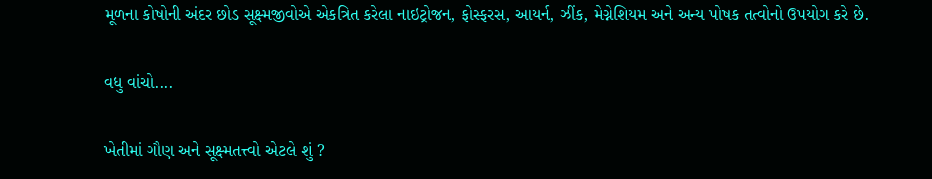મૂળના કોષોની અંદર છોડ સૂક્ષ્મજીવોએ એકત્રિત કરેલા નાઇટ્રોજન, ફોસ્ફરસ, આયર્ન, ઝીંક, મેગ્નેશિયમ અને અન્ય પોષક તત્વોનો ઉપયોગ કરે છે.

વધુ વાંચો....

ખેતીમાં ગૌણ અને સૂક્ષ્મતત્ત્વો એટલે શું ?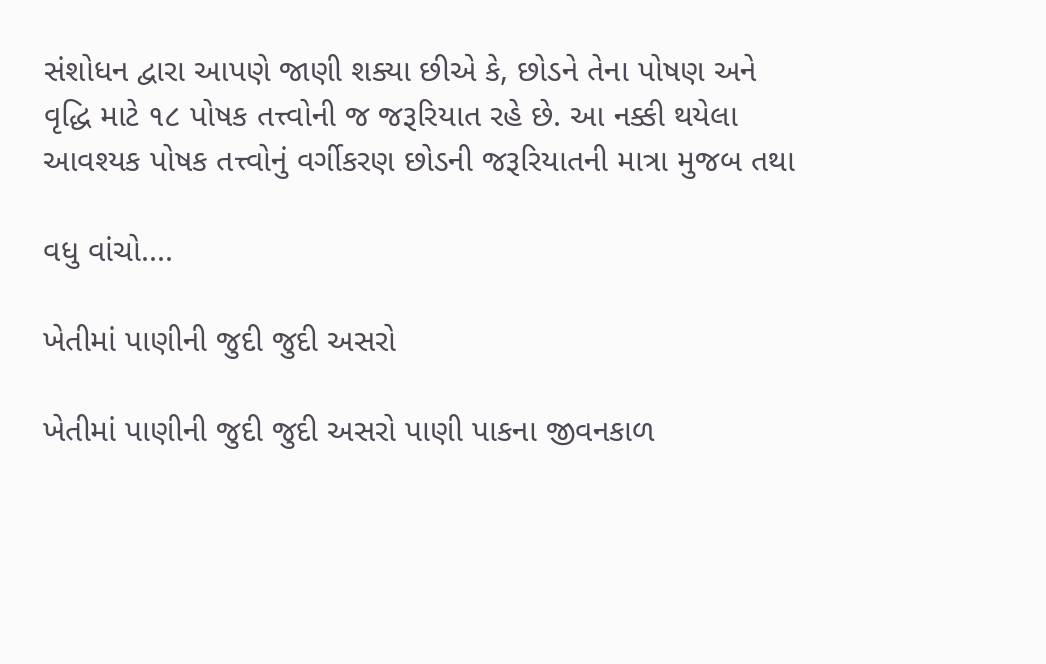સંશોધન દ્વારા આપણે જાણી શક્યા છીએ કે, છોડને તેના પોષણ અને વૃદ્ધિ માટે ૧૮ પોષક તત્ત્વોની જ જરૂરિયાત રહે છે. આ નક્કી થયેલા આવશ્યક પોષક તત્ત્વોનું વર્ગીકરણ છોડની જરૂરિયાતની માત્રા મુજબ તથા

વધુ વાંચો....

ખેતીમાં પાણીની જુદી જુદી અસરો

ખેતીમાં પાણીની જુદી જુદી અસરો પાણી પાકના જીવનકાળ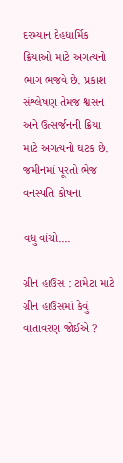દરમ્યાન દેહધાર્મિક ક્રિયાઓ માટે અગત્યનો ભાગ ભજવે છે. પ્રકાશ સંશ્લેષણ તેમજ શ્વસન અને ઉત્સર્જનની ક્રિયા માટે અગત્યનો ઘટક છે. જમીનમાં પૂરતો ભેજ વનસ્પતિ કોષના

વધુ વાંચો....

ગ્રીન હાઉસ : ટામેટા માટે ગ્રીન હાઉસમાં કેવું વાતાવરણ જોઈએ ?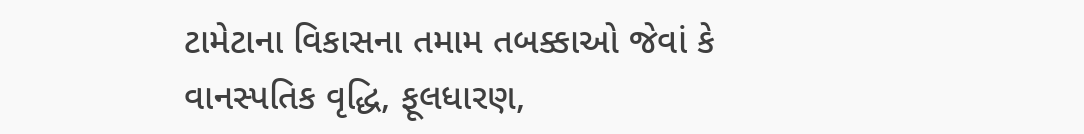ટામેટાના વિકાસના તમામ તબક્કાઓ જેવાં કે વાનસ્પતિક વૃદ્ધિ, ફૂલધારણ,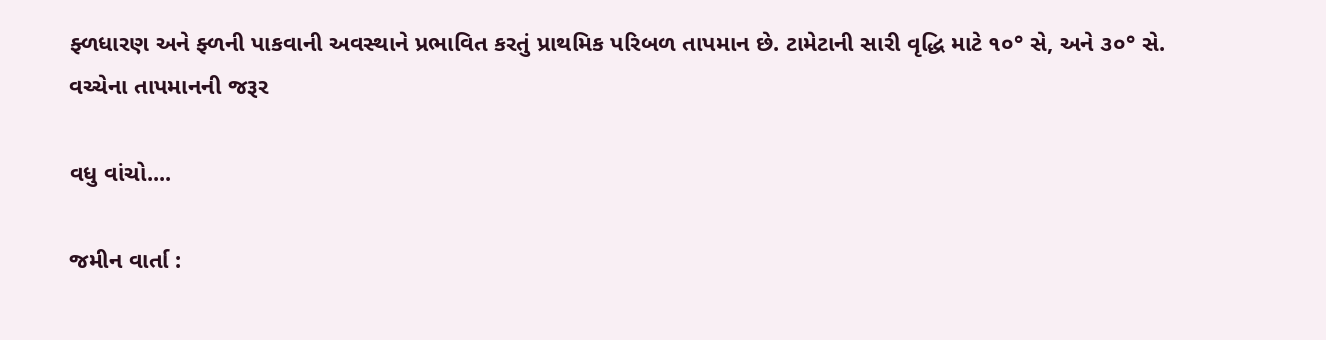ફ્ળધારણ અને ફ્ળની પાકવાની અવસ્થાને પ્રભાવિત કરતું પ્રાથમિક પરિબળ તાપમાન છે. ટામેટાની સારી વૃદ્ધિ માટે ૧૦° સે, અને ૩૦° સે. વચ્ચેના તાપમાનની જરૂર

વધુ વાંચો....

જમીન વાર્તા :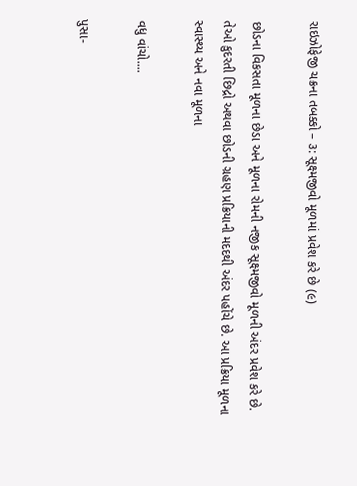રાઇઝોફેજી ચક્રના તબક્કો – ૩: સૂક્ષ્મજીવો મૂળમાં પ્રવેશ કરે છે (૯)

છોડના વિકસતા મૂળના છેડા અને મૂળના રોમની નજીક સૂક્ષ્મજીવો મૂળની અંદર પ્રવેશ કરે છે. તેઓ કુદરતી છિદ્રો અથવા છોડની ગ્રહણ પ્રક્રિયાની મદદથી અંદર પહોંચે છે. આ પ્રક્રિયા મૂળના સ્વાસ્થ્ય અને નવા મૂળના

વધુ વાંચો....

પુસા-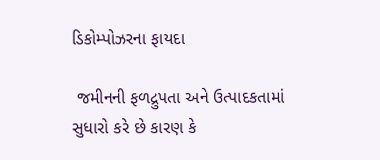ડિકોમ્પોઝરના ફાયદા

 જમીનની ફળદ્રુપતા અને ઉત્પાદકતામાં સુધારો કરે છે કારણ કે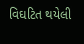વિઘટિત થયેલી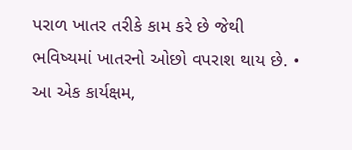પરાળ ખાતર તરીકે કામ કરે છે જેથી ભવિષ્યમાં ખાતરનો ઓછો વપરાશ થાય છે. • આ એક કાર્યક્ષમ,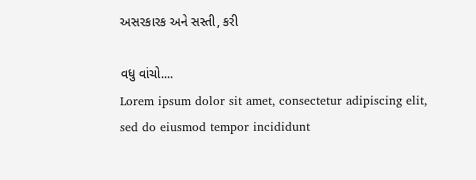અસરકારક અને સસ્તી, કરી

વધુ વાંચો....
Lorem ipsum dolor sit amet, consectetur adipiscing elit, sed do eiusmod tempor incididunt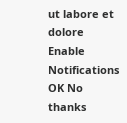ut labore et dolore
Enable Notifications OK No thanks